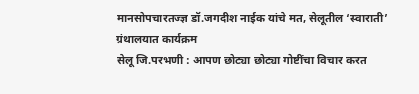मानसोपचारतज्ज्ञ डॉ.जगदीश नाईक यांचे मत, सेलूतील ‘स्वाराती’ ग्रंथालयात कार्यक्रम
सेलू जि.परभणी : आपण छोट्या छोट्या गोष्टींचा विचार करत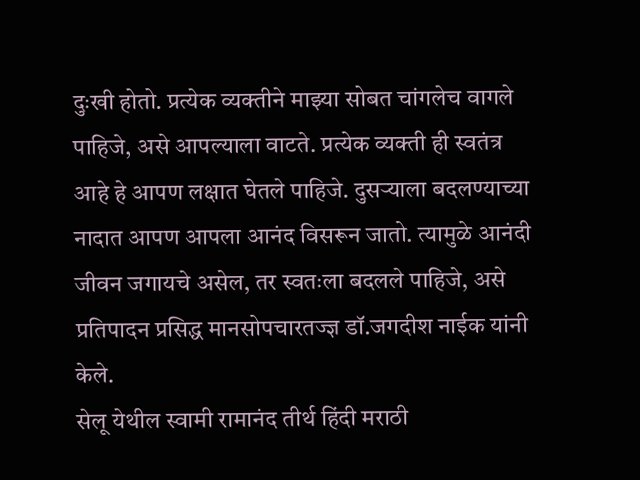दुःखी होतो. प्रत्येक व्यक्तीने माझ्या सोबत चांगलेच वागले पाहिजे, असे आपल्याला वाटते. प्रत्येक व्यक्ती ही स्वतंत्र आहे हे आपण लक्षात घेतले पाहिजे. दुसऱ्याला बदलण्याच्या नादात आपण आपला आनंद विसरून जातो. त्यामुळे आनंदी जीवन जगायचे असेल, तर स्वतःला बदलले पाहिजे, असे प्रतिपादन प्रसिद्ध मानसोपचारतज्ज्ञ डॉ.जगदीश नाईक यांनी केले.
सेलू येथील स्वामी रामानंद तीर्थ हिंदी मराठी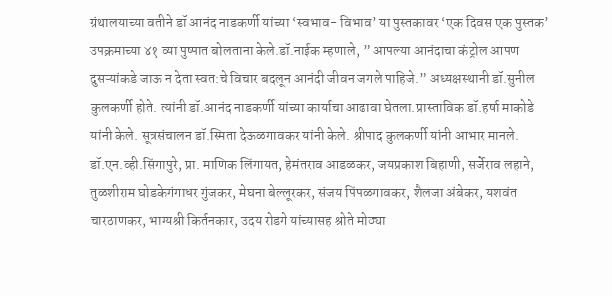ग्रंथालयाच्या वतीने डॉ आनंद नाडकर्णी यांच्या ‘स्वभाव- विभाव’ या पुस्तकावर ‘एक दिवस एक पुस्तक’ उपक्रमाच्या ४१ व्या पुष्पात बोलताना केले.डॉ.नाईक म्हणाले, ” आपल्या आनंदाचा कंट्रोल आपण दुसऱ्यांकडे जाऊ न देता स्वत:चे विचार बदलून आनंदी जीवन जगले पाहिजे.” अध्यक्षस्थानी डॉ.सुनील कुलकर्णी होते. त्यांनी डॉ.आनंद नाडकर्णी यांच्या कार्याचा आढावा घेतला.प्रास्ताविक डॉ.हर्षा माकोडे यांनी केले. सूत्रसंचालन डॉ.स्मिता देऊळगावकर यांनी केले. श्रीपाद कुलकर्णी यांनी आभार मानले. डॉ.एन.व्ही.सिंगापुरे, प्रा. माणिक लिंगायत, हेमंतराव आडळकर, जयप्रकाश बिहाणी, सर्जेराव लहाने, तुळशीराम घोडकेगंगाधर गुंजकर, मेघना बेल्लूरकर, संजय पिंपळगावकर, शैलजा अंबेकर, यशवंत चारठाणकर, भाग्यश्री किर्तनकार, उदय रोडगे यांच्यासह श्रोते मोठ्या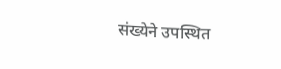संख्येने उपस्थित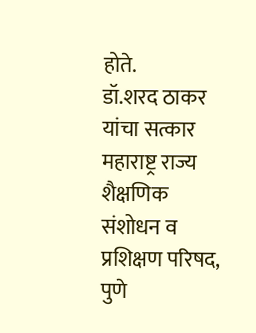होते.
डॉ.शरद ठाकर यांचा सत्कार
महाराष्ट्र राज्य शैक्षणिक संशोधन व प्रशिक्षण परिषद, पुणे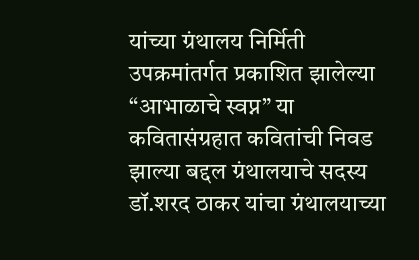यांच्या ग्रंथालय निर्मिती उपक्रमांतर्गत प्रकाशित झालेल्या “आभाळाचे स्वप्न” या कवितासंग्रहात कवितांची निवड झाल्या बद्दल ग्रंथालयाचे सदस्य डॉ.शरद ठाकर यांचा ग्रंथालयाच्या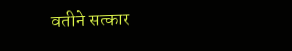वतीने सत्कार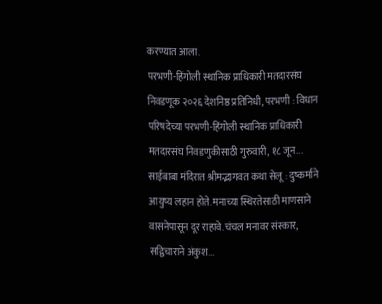करण्यात आला.
परभणी-हिंगोली स्थानिक प्राधिकारी मतदारसंघ निवडणूक २०२६ देशनिष्ठ प्रतिनिधी, परभणी : विधान परिषदेच्या परभणी-हिंगोली स्थानिक प्राधिकारी मतदारसंघ निवडणुकीसाठी गुरुवारी, १८ जून...
साईबाबा मंदिरात श्रीमद्भागवत कथा सेलू : दुष्कर्माने आयुष्य लहान होते. मनाच्या स्थिरतेसाठी माणसाने वासनेपासून दूर राहावे.चंचल मनावर संस्कार, सद्विचाराने अंकुश...